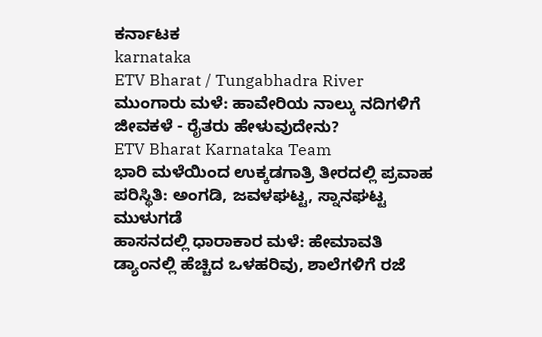ಕರ್ನಾಟಕ
karnataka
ETV Bharat / Tungabhadra River
ಮುಂಗಾರು ಮಳೆ: ಹಾವೇರಿಯ ನಾಲ್ಕು ನದಿಗಳಿಗೆ ಜೀವಕಳೆ - ರೈತರು ಹೇಳುವುದೇನು?
ETV Bharat Karnataka Team
ಭಾರಿ ಮಳೆಯಿಂದ ಉಕ್ಕಡಗಾತ್ರಿ ತೀರದಲ್ಲಿ ಪ್ರವಾಹ ಪರಿಸ್ಥಿತಿ: ಅಂಗಡಿ, ಜವಳಘಟ್ಟ, ಸ್ನಾನಘಟ್ಟ ಮುಳುಗಡೆ
ಹಾಸನದಲ್ಲಿ ಧಾರಾಕಾರ ಮಳೆ: ಹೇಮಾವತಿ ಡ್ಯಾಂನಲ್ಲಿ ಹೆಚ್ಚಿದ ಒಳಹರಿವು, ಶಾಲೆಗಳಿಗೆ ರಜೆ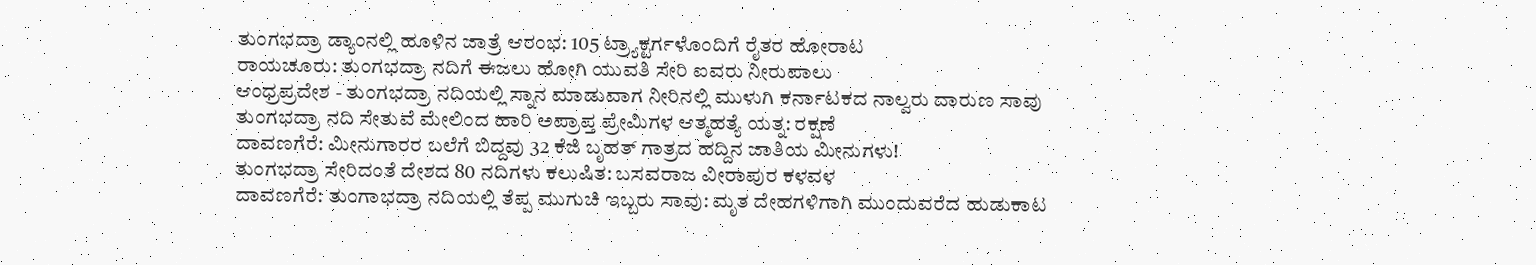ತುಂಗಭದ್ರಾ ಡ್ಯಾಂನಲ್ಲಿ ಹೂಳಿನ ಜಾತ್ರೆ ಆರಂಭ: 105 ಟ್ರ್ಯಾಕ್ಟರ್ಗಳೊಂದಿಗೆ ರೈತರ ಹೋರಾಟ
ರಾಯಚೂರು: ತುಂಗಭದ್ರಾ ನದಿಗೆ ಈಜಲು ಹೋಗಿ ಯುವತಿ ಸೇರಿ ಐವರು ನೀರುಪಾಲು
ಆಂಧ್ರಪ್ರದೇಶ - ತುಂಗಭದ್ರಾ ನದಿಯಲ್ಲಿ ಸ್ನಾನ ಮಾಡುವಾಗ ನೀರಿನಲ್ಲಿ ಮುಳುಗಿ ಕರ್ನಾಟಕದ ನಾಲ್ವರು ದಾರುಣ ಸಾವು
ತುಂಗಭದ್ರಾ ನದಿ ಸೇತುವೆ ಮೇಲಿಂದ ಹಾರಿ ಅಪ್ರಾಪ್ತ ಪ್ರೇಮಿಗಳ ಆತ್ಮಹತ್ಯೆ ಯತ್ನ: ರಕ್ಷಣೆ
ದಾವಣಗೆರೆ: ಮೀನುಗಾರರ ಬಲೆಗೆ ಬಿದ್ದವು 32 ಕೆಜಿ ಬೃಹತ್ ಗಾತ್ರದ ಹದ್ದಿನ ಜಾತಿಯ ಮೀನುಗಳು!
ತುಂಗಭದ್ರಾ ಸೇರಿದಂತೆ ದೇಶದ 80 ನದಿಗಳು ಕಲುಷಿತ: ಬಸವರಾಜ ವೀರಾಪುರ ಕಳವಳ
ದಾವಣಗೆರೆ: ತುಂಗಾಭದ್ರಾ ನದಿಯಲ್ಲಿ ತೆಪ್ಪ ಮುಗುಚಿ ಇಬ್ಬರು ಸಾವು: ಮೃತ ದೇಹಗಳಿಗಾಗಿ ಮುಂದುವರೆದ ಹುಡುಕಾಟ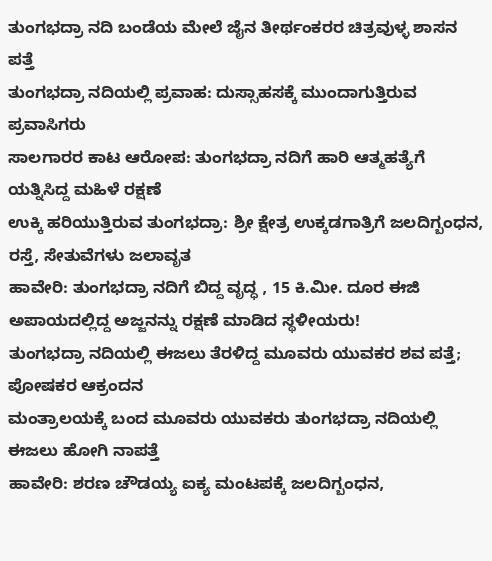ತುಂಗಭದ್ರಾ ನದಿ ಬಂಡೆಯ ಮೇಲೆ ಜೈನ ತೀರ್ಥಂಕರರ ಚಿತ್ರವುಳ್ಳ ಶಾಸನ ಪತ್ತೆ
ತುಂಗಭದ್ರಾ ನದಿಯಲ್ಲಿ ಪ್ರವಾಹ: ದುಸ್ಸಾಹಸಕ್ಕೆ ಮುಂದಾಗುತ್ತಿರುವ ಪ್ರವಾಸಿಗರು
ಸಾಲಗಾರರ ಕಾಟ ಆರೋಪ: ತುಂಗಭದ್ರಾ ನದಿಗೆ ಹಾರಿ ಆತ್ಮಹತ್ಯೆಗೆ ಯತ್ನಿಸಿದ್ದ ಮಹಿಳೆ ರಕ್ಷಣೆ
ಉಕ್ಕಿ ಹರಿಯುತ್ತಿರುವ ತುಂಗಭದ್ರಾ: ಶ್ರೀ ಕ್ಷೇತ್ರ ಉಕ್ಕಡಗಾತ್ರಿಗೆ ಜಲದಿಗ್ಬಂಧನ, ರಸ್ತೆ, ಸೇತುವೆಗಳು ಜಲಾವೃತ
ಹಾವೇರಿ: ತುಂಗಭದ್ರಾ ನದಿಗೆ ಬಿದ್ದ ವೃದ್ಧ , 15 ಕಿ.ಮೀ. ದೂರ ಈಜಿ ಅಪಾಯದಲ್ಲಿದ್ದ ಅಜ್ಜನನ್ನು ರಕ್ಷಣೆ ಮಾಡಿದ ಸ್ಥಳೀಯರು!
ತುಂಗಭದ್ರಾ ನದಿಯಲ್ಲಿ ಈಜಲು ತೆರಳಿದ್ದ ಮೂವರು ಯುವಕರ ಶವ ಪತ್ತೆ; ಪೋಷಕರ ಆಕ್ರಂದನ
ಮಂತ್ರಾಲಯಕ್ಕೆ ಬಂದ ಮೂವರು ಯುವಕರು ತುಂಗಭದ್ರಾ ನದಿಯಲ್ಲಿ ಈಜಲು ಹೋಗಿ ನಾಪತ್ತೆ
ಹಾವೇರಿ: ಶರಣ ಚೌಡಯ್ಯ ಐಕ್ಯ ಮಂಟಪಕ್ಕೆ ಜಲದಿಗ್ಬಂಧನ,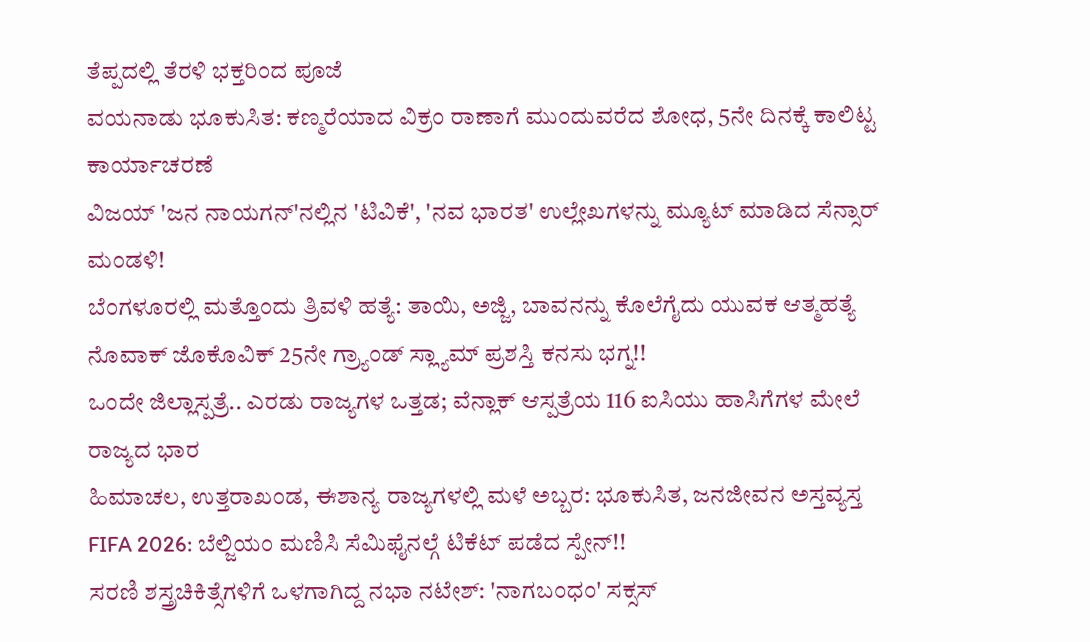ತೆಪ್ಪದಲ್ಲಿ ತೆರಳಿ ಭಕ್ತರಿಂದ ಪೂಜೆ
ವಯನಾಡು ಭೂಕುಸಿತ: ಕಣ್ಮರೆಯಾದ ವಿಕ್ರಂ ರಾಣಾಗೆ ಮುಂದುವರೆದ ಶೋಧ, 5ನೇ ದಿನಕ್ಕೆ ಕಾಲಿಟ್ಟ ಕಾರ್ಯಾಚರಣೆ
ವಿಜಯ್ 'ಜನ ನಾಯಗನ್'ನಲ್ಲಿನ 'ಟಿವಿಕೆ', 'ನವ ಭಾರತ' ಉಲ್ಲೇಖಗಳನ್ನು ಮ್ಯೂಟ್ ಮಾಡಿದ ಸೆನ್ಸಾರ್ ಮಂಡಳಿ!
ಬೆಂಗಳೂರಲ್ಲಿ ಮತ್ತೊಂದು ತ್ರಿವಳಿ ಹತ್ಯೆ: ತಾಯಿ, ಅಜ್ಜಿ, ಬಾವನನ್ನು ಕೊಲೆಗೈದು ಯುವಕ ಆತ್ಮಹತ್ಯೆ
ನೊವಾಕ್ ಜೊಕೊವಿಕ್ 25ನೇ ಗ್ರ್ಯಾಂಡ್ ಸ್ಲ್ಯಾಮ್ ಪ್ರಶಸ್ತಿ ಕನಸು ಭಗ್ನ!!
ಒಂದೇ ಜಿಲ್ಲಾಸ್ಪತ್ರೆ.. ಎರಡು ರಾಜ್ಯಗಳ ಒತ್ತಡ; ವೆನ್ಲಾಕ್ ಆಸ್ಪತ್ರೆಯ 116 ಐಸಿಯು ಹಾಸಿಗೆಗಳ ಮೇಲೆ ರಾಜ್ಯದ ಭಾರ
ಹಿಮಾಚಲ, ಉತ್ತರಾಖಂಡ, ಈಶಾನ್ಯ ರಾಜ್ಯಗಳಲ್ಲಿ ಮಳೆ ಅಬ್ಬರ: ಭೂಕುಸಿತ, ಜನಜೀವನ ಅಸ್ತವ್ಯಸ್ತ
FIFA 2026: ಬೆಲ್ಜಿಯಂ ಮಣಿಸಿ ಸೆಮಿಫೈನಲ್ಗೆ ಟಿಕೆಟ್ ಪಡೆದ ಸ್ಪೇನ್!!
ಸರಣಿ ಶಸ್ತ್ರಚಿಕಿತ್ಸೆಗಳಿಗೆ ಒಳಗಾಗಿದ್ದ ನಭಾ ನಟೇಶ್: 'ನಾಗಬಂಧಂ' ಸಕ್ಸಸ್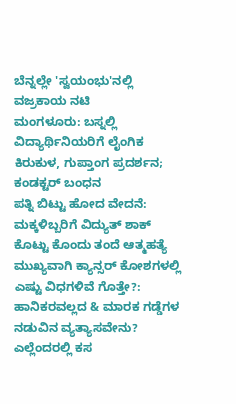ಬೆನ್ನಲ್ಲೇ 'ಸ್ವಯಂಭು'ನಲ್ಲಿ ವಜ್ರಕಾಯ ನಟಿ
ಮಂಗಳೂರು: ಬಸ್ನಲ್ಲಿ ವಿದ್ಯಾರ್ಥಿನಿಯರಿಗೆ ಲೈಂಗಿಕ ಕಿರುಕುಳ, ಗುಪ್ತಾಂಗ ಪ್ರದರ್ಶನ; ಕಂಡಕ್ಟರ್ ಬಂಧನ
ಪತ್ನಿ ಬಿಟ್ಟು ಹೋದ ವೇದನೆ: ಮಕ್ಕಳಿಬ್ಬರಿಗೆ ವಿದ್ಯುತ್ ಶಾಕ್ ಕೊಟ್ಟು ಕೊಂದು ತಂದೆ ಆತ್ಮಹತ್ಯೆ
ಮುಖ್ಯವಾಗಿ ಕ್ಯಾನ್ಸರ್ ಕೋಶಗಳಲ್ಲಿ ಎಷ್ಟು ವಿಧಗಳಿವೆ ಗೊತ್ತೇ?: ಹಾನಿಕರವಲ್ಲದ & ಮಾರಕ ಗಡ್ಡೆಗಳ ನಡುವಿನ ವ್ಯತ್ಯಾಸವೇನು?
ಎಲ್ಲೆಂದರಲ್ಲಿ ಕಸ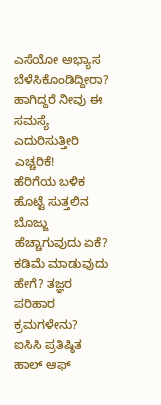ಎಸೆಯೋ ಅಭ್ಯಾಸ ಬೆಳೆಸಿಕೊಂಡಿದ್ದೀರಾ? ಹಾಗಿದ್ದರೆ ನೀವು ಈ ಸಮಸ್ಯೆ ಎದುರಿಸುತ್ತೀರಿ ಎಚ್ಚರಿಕೆ!
ಹೆರಿಗೆಯ ಬಳಿಕ ಹೊಟ್ಟೆ ಸುತ್ತಲಿನ ಬೊಜ್ಜು ಹೆಚ್ಚಾಗುವುದು ಏಕೆ? ಕಡಿಮೆ ಮಾಡುವುದು ಹೇಗೆ? ತಜ್ಞರ ಪರಿಹಾರ ಕ್ರಮಗಳೇನು?
ಐಸಿಸಿ ಪ್ರತಿಷ್ಠಿತ ಹಾಲ್ ಆಫ್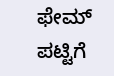ಫೇಮ್ ಪಟ್ಟಿಗೆ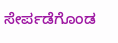ಸೇರ್ಪಡೆಗೊಂಡ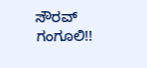ಸೌರವ್ ಗಂಗೂಲಿ!!